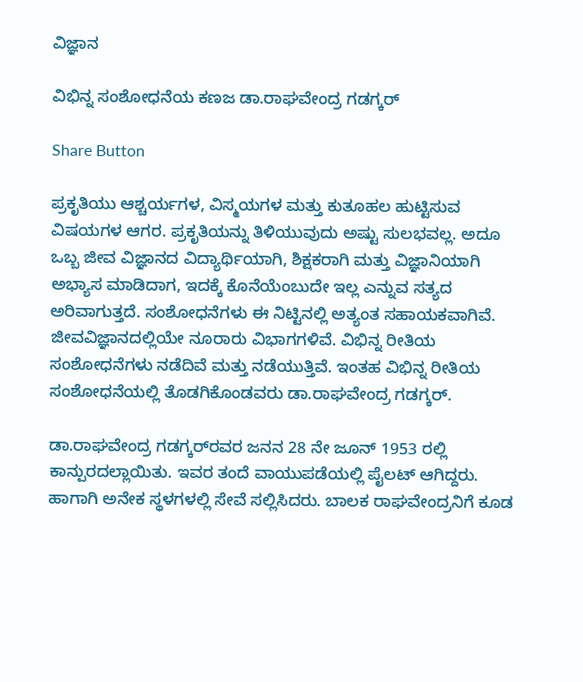ವಿಜ್ಞಾನ

ವಿಭಿನ್ನ ಸಂಶೋಧನೆಯ ಕಣಜ ಡಾ.ರಾಘವೇಂದ್ರ ಗಡಗ್ಕರ್

Share Button

ಪ್ರಕೃತಿಯು ಆಶ್ಚರ್ಯಗಳ, ವಿಸ್ಮಯಗಳ ಮತ್ತು ಕುತೂಹಲ ಹುಟ್ಟಿಸುವ ವಿಷಯಗಳ ಆಗರ. ಪ್ರಕೃತಿಯನ್ನು ತಿಳಿಯುವುದು ಅಷ್ಟು ಸುಲಭವಲ್ಲ. ಅದೂ ಒಬ್ಬ ಜೀವ ವಿಜ್ಞಾನದ ವಿದ್ಯಾರ್ಥಿಯಾಗಿ, ಶಿಕ್ಷಕರಾಗಿ ಮತ್ತು ವಿಜ್ಞಾನಿಯಾಗಿ ಅಭ್ಯಾಸ ಮಾಡಿದಾಗ, ಇದಕ್ಕೆ ಕೊನೆಯೆಂಬುದೇ ಇಲ್ಲ ಎನ್ನುವ ಸತ್ಯದ ಅರಿವಾಗುತ್ತದೆ. ಸಂಶೋಧನೆಗಳು ಈ ನಿಟ್ಟಿನಲ್ಲಿ ಅತ್ಯಂತ ಸಹಾಯಕವಾಗಿವೆ. ಜೀವವಿಜ್ಞಾನದಲ್ಲಿಯೇ ನೂರಾರು ವಿಭಾಗಗಳಿವೆ. ವಿಭಿನ್ನ ರೀತಿಯ ಸಂಶೋಧನೆಗಳು ನಡೆದಿವೆ ಮತ್ತು ನಡೆಯುತ್ತಿವೆ. ಇಂತಹ ವಿಭಿನ್ನ ರೀತಿಯ ಸಂಶೋಧನೆಯಲ್ಲಿ ತೊಡಗಿಕೊಂಡವರು ಡಾ.ರಾಘವೇಂದ್ರ ಗಡಗ್ಕರ್.

ಡಾ.ರಾಘವೇಂದ್ರ ಗಡಗ್ಕರ್‌ರವರ ಜನನ 28 ನೇ ಜೂನ್ 1953 ರಲ್ಲಿ ಕಾನ್ಪುರದಲ್ಲಾಯಿತು. ಇವರ ತಂದೆ ವಾಯುಪಡೆಯಲ್ಲಿ ಪೈಲಟ್ ಆಗಿದ್ದರು. ಹಾಗಾಗಿ ಅನೇಕ ಸ್ಥಳಗಳಲ್ಲಿ ಸೇವೆ ಸಲ್ಲಿಸಿದರು. ಬಾಲಕ ರಾಘವೇಂದ್ರನಿಗೆ ಕೂಡ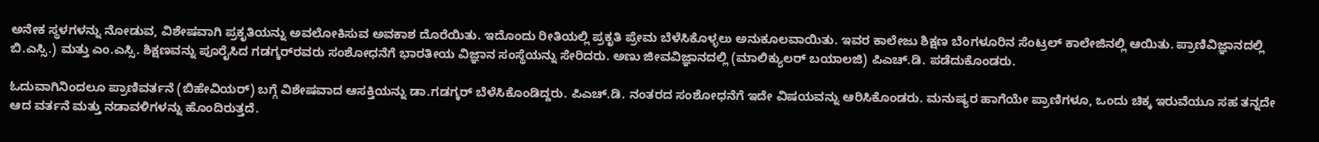ಅನೇಕ ಸ್ಥಳಗಳನ್ನು ನೋಡುವ, ವಿಶೇಷವಾಗಿ ಪ್ರಕೃತಿಯನ್ನು ಅವಲೋಕಿಸುವ ಅವಕಾಶ ದೊರೆಯಿತು. ಇದೊಂದು ರೀತಿಯಲ್ಲಿ ಪ್ರಕೃತಿ ಪ್ರೇಮ ಬೆಳೆಸಿಕೊಳ್ಳಲು ಅನುಕೂಲವಾಯಿತು. ಇವರ ಕಾಲೇಜು ಶಿಕ್ಷಣ ಬೆಂಗಳೂರಿನ ಸೆಂಟ್ರಲ್ ಕಾಲೇಜಿನಲ್ಲಿ ಆಯಿತು. ಪ್ರಾಣಿವಿಜ್ಞಾನದಲ್ಲಿ ಬಿ.ಎಸ್ಸಿ.) ಮತ್ತು ಎಂ.ಎಸ್ಸಿ. ಶಿಕ್ಷಣವನ್ನು ಪೂರೈಸಿದ ಗಡಗ್ಕರ್‌ರವರು ಸಂಶೋಧನೆಗೆ ಭಾರತೀಯ ವಿಜ್ಞಾನ ಸಂಸ್ಥೆಯನ್ನು ಸೇರಿದರು. ಅಣು ಜೀವವಿಜ್ಞಾನದಲ್ಲಿ (ಮಾಲಿಕ್ಯುಲರ್ ಬಯಾಲಜಿ) ಪಿಎಚ್.ಡಿ. ಪಡೆದುಕೊಂಡರು.

ಓದುವಾಗಿನಿಂದಲೂ ಪ್ರಾಣಿವರ್ತನೆ (ಬಿಹೇವಿಯರ್) ಬಗ್ಗೆ ವಿಶೇಷವಾದ ಆಸಕ್ತಿಯನ್ನು ಡಾ.ಗಡಗ್ಕರ್ ಬೆಳೆಸಿಕೊಂಡಿದ್ದರು. ಪಿಎಚ್.ಡಿ. ನಂತರದ ಸಂಶೋಧನೆಗೆ ಇದೇ ವಿಷಯವನ್ನು ಆರಿಸಿಕೊಂಡರು. ಮನುಷ್ಯರ ಹಾಗೆಯೇ ಪ್ರಾಣಿಗಳೂ, ಒಂದು ಚಿಕ್ಕ ಇರುವೆಯೂ ಸಹ ತನ್ನದೇ ಆದ ವರ್ತನೆ ಮತ್ತು ನಡಾವಳಿಗಳನ್ನು ಹೊಂದಿರುತ್ತದೆ.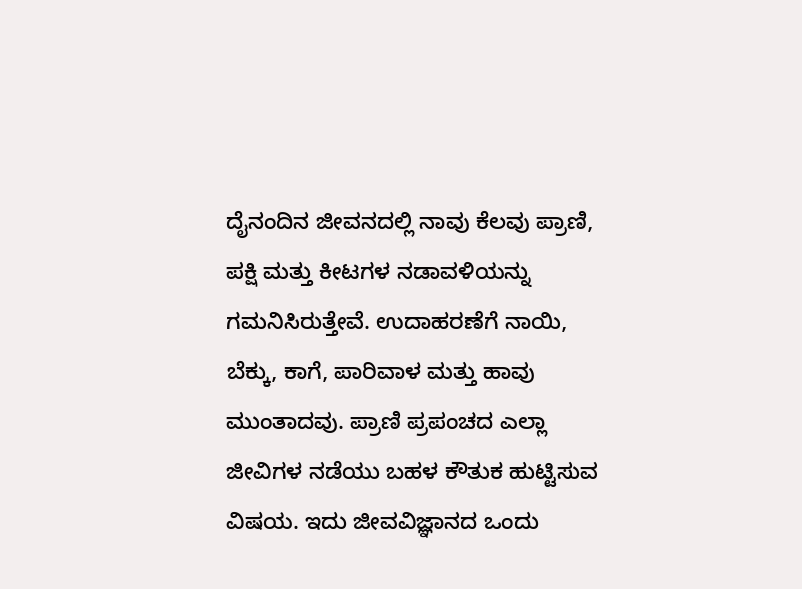ದೈನಂದಿನ ಜೀವನದಲ್ಲಿ ನಾವು ಕೆಲವು ಪ್ರಾಣಿ, ಪಕ್ಷಿ ಮತ್ತು ಕೀಟಗಳ ನಡಾವಳಿಯನ್ನು ಗಮನಿಸಿರುತ್ತೇವೆ. ಉದಾಹರಣೆಗೆ ನಾಯಿ, ಬೆಕ್ಕು, ಕಾಗೆ, ಪಾರಿವಾಳ ಮತ್ತು ಹಾವು ಮುಂತಾದವು. ಪ್ರಾಣಿ ಪ್ರಪಂಚದ ಎಲ್ಲಾ ಜೀವಿಗಳ ನಡೆಯು ಬಹಳ ಕೌತುಕ ಹುಟ್ಟಿಸುವ ವಿಷಯ. ಇದು ಜೀವವಿಜ್ಞಾನದ ಒಂದು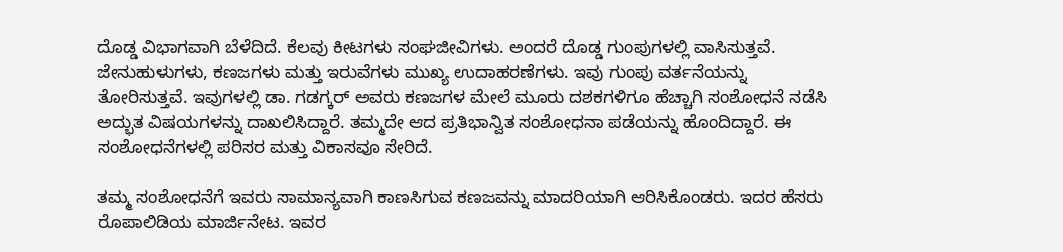ದೊಡ್ಡ ವಿಭಾಗವಾಗಿ ಬೆಳೆದಿದೆ. ಕೆಲವು ಕೀಟಗಳು ಸಂಘಜೀವಿಗಳು. ಅಂದರೆ ದೊಡ್ಡ ಗುಂಪುಗಳಲ್ಲಿ ವಾಸಿಸುತ್ತವೆ. ಜೇನುಹುಳುಗಳು, ಕಣಜಗಳು ಮತ್ತು ಇರುವೆಗಳು ಮುಖ್ಯ ಉದಾಹರಣೆಗಳು. ಇವು ಗುಂಪು ವರ್ತನೆಯನ್ನು ತೋರಿಸುತ್ತವೆ. ಇವುಗಳಲ್ಲಿ ಡಾ. ಗಡಗ್ಕರ್ ಅವರು ಕಣಜಗಳ ಮೇಲೆ ಮೂರು ದಶಕಗಳಿಗೂ ಹೆಚ್ಚಾಗಿ ಸಂಶೋಧನೆ ನಡೆಸಿ ಅದ್ಭುತ ವಿಷಯಗಳನ್ನು ದಾಖಲಿಸಿದ್ದಾರೆ. ತಮ್ಮದೇ ಆದ ಪ್ರತಿಭಾನ್ವಿತ ಸಂಶೋಧನಾ ಪಡೆಯನ್ನು ಹೊಂದಿದ್ದಾರೆ. ಈ ಸಂಶೋಧನೆಗಳಲ್ಲಿ ಪರಿಸರ ಮತ್ತು ವಿಕಾಸವೂ ಸೇರಿದೆ.

ತಮ್ಮ ಸಂಶೋಧನೆಗೆ ಇವರು ಸಾಮಾನ್ಯವಾಗಿ ಕಾಣಸಿಗುವ ಕಣಜವನ್ನು ಮಾದರಿಯಾಗಿ ಆರಿಸಿಕೊಂಡರು. ಇದರ ಹೆಸರು ರೊಪಾಲಿಡಿಯ ಮಾರ್ಜಿನೇಟ. ಇವರ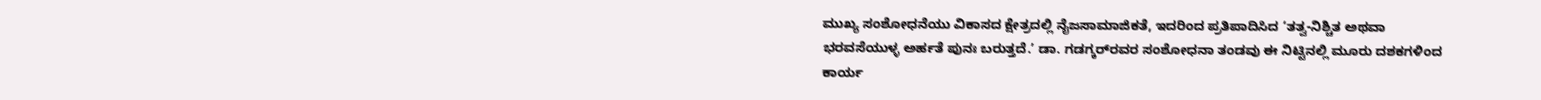ಮುಖ್ಯ ಸಂಶೋಧನೆಯು ವಿಕಾಸದ ಕ್ಷೇತ್ರದಲ್ಲಿ ನೈಜಸಾಮಾಜಿಕತೆ, ಇದರಿಂದ ಪ್ರತಿಪಾದಿಸಿದ ‘ತತ್ವ-ನಿಶ್ಚಿತ ಅಥವಾ ಭರವಸೆಯುಳ್ಳ ಅರ್ಹತೆ ಪುನಃ ಬರುತ್ತದೆ.’ ಡಾ. ಗಡಗ್ಕರ್‌ರವರ ಸಂಶೋಧನಾ ತಂಡವು ಈ ನಿಟ್ಟಿನಲ್ಲಿ ಮೂರು ದಶಕಗಳಿಂದ ಕಾರ್ಯ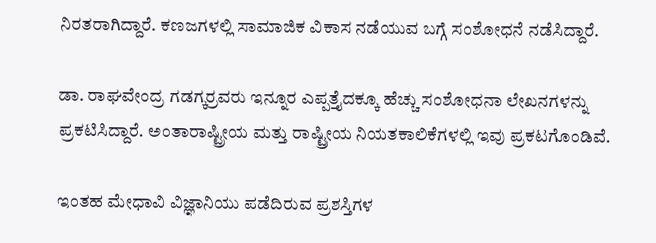ನಿರತರಾಗಿದ್ದಾರೆ. ಕಣಜಗಳಲ್ಲಿ ಸಾಮಾಜಿಕ ವಿಕಾಸ ನಡೆಯುವ ಬಗ್ಗೆ ಸಂಶೋಧನೆ ನಡೆಸಿದ್ದಾರೆ.

ಡಾ. ರಾಘವೇಂದ್ರ ಗಡಗ್ಕರ್‍ರವರು ಇನ್ನೂರ ಎಪ್ಪತ್ತೈದಕ್ಕೂ ಹೆಚ್ಚು ಸಂಶೋಧನಾ ಲೇಖನಗಳನ್ನು ಪ್ರಕಟಿಸಿದ್ದಾರೆ. ಅಂತಾರಾಷ್ಟ್ರೀಯ ಮತ್ತು ರಾಷ್ಟ್ರೀಯ ನಿಯತಕಾಲಿಕೆಗಳಲ್ಲಿ ಇವು ಪ್ರಕಟಗೊಂಡಿವೆ.

ಇಂತಹ ಮೇಧಾವಿ ವಿಜ್ಞಾನಿಯು ಪಡೆದಿರುವ ಪ್ರಶಸ್ತಿಗಳ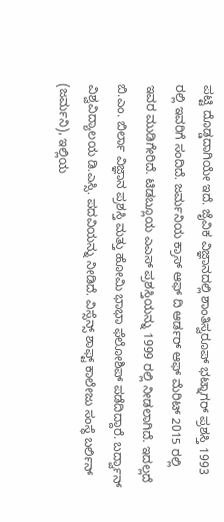ಪಟ್ಟಿ ದೊಡ್ಡದಾಗಿಯೇ ಇದೆ. ಜೈವಿಕ ವಿಜ್ಞಾನದಲ್ಲಿ ಶಾಂತಿಸ್ವರೂಪ್ ಭಟ್ನಾಗರ್ ಪ್ರಶಸ್ತಿ 1993 ರಲ್ಲಿ ಇವರಿಗೆ ಸಂದಿದೆ. ಜರ್ಮನಿಯ ಕ್ರಾಸ್ ಆಫ್ ದಿ ಆರ್ಡರ್ ಆಫ್ ಮೆರಿಟ್ 2015 ರಲ್ಲಿ ಇವರ ಮುಡಿಗೇರಿದೆ. ಟಿಡಬ್ಲೂಯ ಎಎಸ್ ಪ್ರಶಸ್ತಿಯನ್ನು 1999 ರಲ್ಲಿ ನೀಡಲಾಗಿದೆ. ಇದಲ್ಲದೆ ಬಿ.ಎಂ. ಬಿರ್ಲಾ ವಿಜ್ಞಾನ ಪ್ರಶಸ್ತಿ ಮತ್ತು ಹೋಮಿ ಭಾಭಾ ಫೆಲೋಶಿಪ್ ಪಡೆದಿದ್ದಾರೆ. ಬರ್ದ್ವಾನ್ ವಿಶ್ವವಿದ್ಯಾಲಯ ಡಿ.ಎಸ್ಸಿ. ಪದವಿಯನ್ನು ನೀಡಿದೆ. ವಿಸ್ಸೆನ್ಸ್ ಶಾಫ್ಟ್ ಕಾಲೇಜು ಸಂಸ್ಥೆ ಬರ್ಲಿನ್ (ಜರ್ಮನಿ), ಇಲ್ಲಿಯ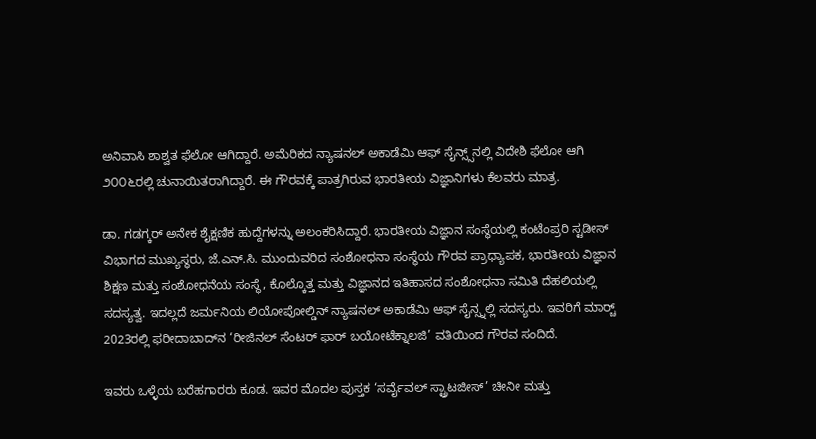ಅನಿವಾಸಿ ಶಾಶ್ವತ ಫೆಲೋ ಆಗಿದ್ದಾರೆ. ಅಮೆರಿಕದ ನ್ಯಾಷನಲ್ ಅಕಾಡೆಮಿ ಆಫ್ ಸೈನ್ಸ್ಸ್‌ನಲ್ಲಿ ವಿದೇಶಿ ಫೆಲೋ ಆಗಿ ೨೦೦೬ರಲ್ಲಿ ಚುನಾಯಿತರಾಗಿದ್ದಾರೆ. ಈ ಗೌರವಕ್ಕೆ ಪಾತ್ರಗಿರುವ ಭಾರತೀಯ ವಿಜ್ಞಾನಿಗಳು ಕೆಲವರು ಮಾತ್ರ.

ಡಾ. ಗಡಗ್ಕರ್ ಅನೇಕ ಶೈಕ್ಷಣಿಕ ಹುದ್ದೆಗಳನ್ನು ಅಲಂಕರಿಸಿದ್ದಾರೆ. ಭಾರತೀಯ ವಿಜ್ಞಾನ ಸಂಸ್ಥೆಯಲ್ಲಿ ಕಂಟೆಂಪ್ರರಿ ಸ್ಟಡೀಸ್ ವಿಭಾಗದ ಮುಖ್ಯಸ್ಥರು, ಜೆ.ಎನ್.ಸಿ. ಮುಂದುವರಿದ ಸಂಶೋಧನಾ ಸಂಸ್ಥೆಯ ಗೌರವ ಪ್ರಾಧ್ಯಾಪಕ, ಭಾರತೀಯ ವಿಜ್ಞಾನ ಶಿಕ್ಷಣ ಮತ್ತು ಸಂಶೋಧನೆಯ ಸಂಸ್ಥೆ, ಕೊಲ್ಕೊತ್ತ ಮತ್ತು ವಿಜ್ಞಾನದ ಇತಿಹಾಸದ ಸಂಶೋಧನಾ ಸಮಿತಿ ದೆಹಲಿಯಲ್ಲಿ ಸದಸ್ಯತ್ವ. ಇದಲ್ಲದೆ ಜರ್ಮನಿಯ ಲಿಯೋಪೋಲ್ಡಿನ್ ನ್ಯಾಷನಲ್ ಅಕಾಡೆಮಿ ಆಫ್ ಸೈನ್ಸ್ನಲ್ಲಿ ಸದಸ್ಯರು. ಇವರಿಗೆ ಮಾರ್ಚ್‍ 2023ರಲ್ಲಿ ಫರೀದಾಬಾದ್‍ನ ‘ರೀಜಿನಲ್ ಸೆಂಟರ್ ಫಾರ್ ಬಯೋಟೆಕ್ನಾಲಜಿ’ ವತಿಯಿಂದ ಗೌರವ ಸಂದಿದೆ.

ಇವರು ಒಳ್ಳೆಯ ಬರೆಹಗಾರರು ಕೂಡ. ಇವರ ಮೊದಲ ಪುಸ್ತಕ ‘ಸರ್ವೈವಲ್ ಸ್ಟ್ರಾಟಜೀಸ್’ ಚೀನೀ ಮತ್ತು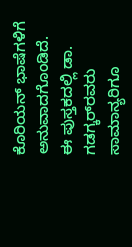ಕೊರಿಯನ್ ಭಾಷೆಗಳಿಗೆ ಅನುವಾದಗೊಂಡಿದೆ. ಈ ಪುಸ್ತಕದಲ್ಲಿ ಡಾ. ಗಡಗ್ಕರ್‌ರವರು ಸಾಮಾನ್ಯರಿಗೂ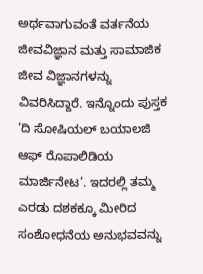ಅರ್ಥವಾಗುವಂತೆ ವರ್ತನೆಯ ಜೀವವಿಜ್ಞಾನ ಮತ್ತು ಸಾಮಾಜಿಕ ಜೀವ ವಿಜ್ಞಾನಗಳನ್ನು ವಿವರಿಸಿದ್ದಾರೆ. ಇನ್ನೊಂದು ಪುಸ್ತಕ ‘ದಿ ಸೋಷಿಯಲ್ ಬಯಾಲಜಿ ಆಫ್ ರೊಪಾಲಿಡಿಯ ಮಾರ್ಜಿನೇಟ’. ಇದರಲ್ಲಿ ತಮ್ಮ ಎರಡು ದಶಕಕ್ಕೂ ಮೀರಿದ ಸಂಶೋಧನೆಯ ಅನುಭವವನ್ನು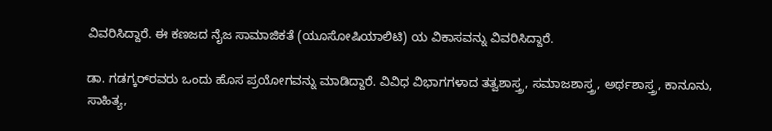ವಿವರಿಸಿದ್ದಾರೆ. ಈ ಕಣಜದ ನೈಜ ಸಾಮಾಜಿಕತೆ (ಯೂಸೋಷಿಯಾಲಿಟಿ) ಯ ವಿಕಾಸವನ್ನು ವಿವರಿಸಿದ್ದಾರೆ.

ಡಾ. ಗಡಗ್ಕರ್‌ರವರು ಒಂದು ಹೊಸ ಪ್ರಯೋಗವನ್ನು ಮಾಡಿದ್ದಾರೆ. ವಿವಿಧ ವಿಭಾಗಗಳಾದ ತತ್ವಶಾಸ್ತ್ರ, ಸಮಾಜಶಾಸ್ತ್ರ, ಅರ್ಥಶಾಸ್ತ್ರ, ಕಾನೂನು, ಸಾಹಿತ್ಯ,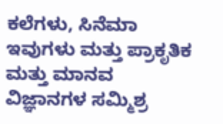ಕಲೆಗಳು, ಸಿನೆಮಾ ಇವುಗಳು ಮತ್ತು ಪ್ರಾಕೃತಿಕ ಮತ್ತು ಮಾನವ ವಿಜ್ಞಾನಗಳ ಸಮ್ಮಿಶ್ರ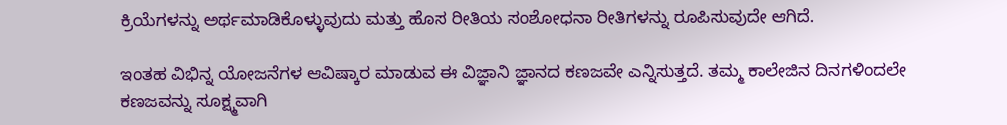ಕ್ರಿಯೆಗಳನ್ನು ಅರ್ಥಮಾಡಿಕೊಳ್ಳುವುದು ಮತ್ತು ಹೊಸ ರೀತಿಯ ಸಂಶೋಧನಾ ರೀತಿಗಳನ್ನು ರೂಪಿಸುವುದೇ ಆಗಿದೆ.

ಇಂತಹ ವಿಭಿನ್ನ ಯೋಜನೆಗಳ ಆವಿಷ್ಕಾರ ಮಾಡುವ ಈ ವಿಜ್ಞಾನಿ ಜ್ಞಾನದ ಕಣಜವೇ ಎನ್ನಿಸುತ್ತದೆ. ತಮ್ಮ ಕಾಲೇಜಿನ ದಿನಗಳಿಂದಲೇ ಕಣಜವನ್ನು ಸೂಕ್ಷ್ಮವಾಗಿ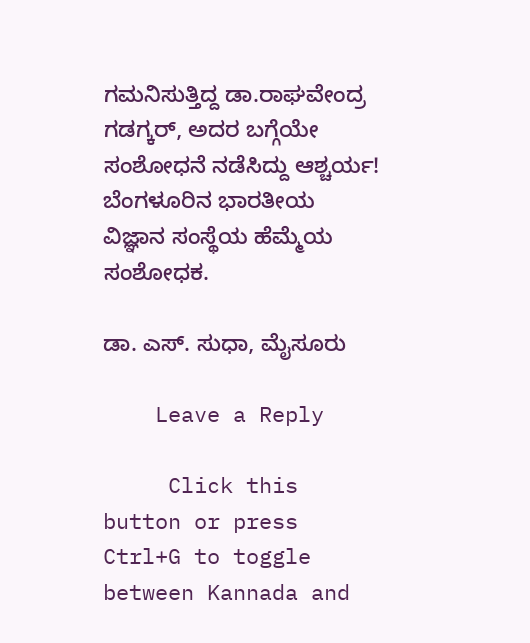ಗಮನಿಸುತ್ತಿದ್ದ ಡಾ.ರಾಘವೇಂದ್ರ ಗಡಗ್ಕರ್, ಅದರ ಬಗ್ಗೆಯೇ ಸಂಶೋಧನೆ ನಡೆಸಿದ್ದು ಆಶ್ಚರ್ಯ! ಬೆಂಗಳೂರಿನ ಭಾರತೀಯ ವಿಜ್ಞಾನ ಸಂಸ್ಥೆಯ ಹೆಮ್ಮೆಯ ಸಂಶೋಧಕ.

ಡಾ. ಎಸ್. ಸುಧಾ, ಮೈಸೂರು

    Leave a Reply

     Click this button or press Ctrl+G to toggle between Kannada and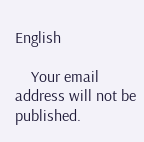English

    Your email address will not be published.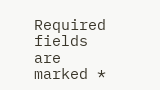Required fields are marked *